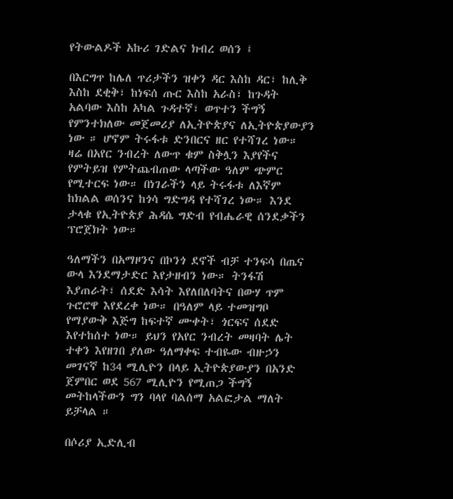የትውልዶች አኩሪ ገድልና ክብረ ወሰን ፤

በእርግጥ ከሌለ ጥሪታችን ዝቀን ዳር እስከ ዳር፣ ከሊቅ እስከ ደቂቅ፣ ከነፍሰ ጡር እስከ አራስ፣ ከጉዳት አልባው እስከ አካል ጉዳተኛ፣ ወጥተን ችግኝ የምንተክለው መጀመሪያ ለኢትዮጵያና ለኢትዮጵያውያን ነው ። ሆኖም ትሩፋቱ ድንበርና ዘር የተሻገረ ነው። ዛሬ በአየር ንብረት ለውጥ ቁም ስቅሏን እያየችና የምትይዝ የምትጨብጠው ላጣችው ዓለም ጭምር የሚተርፍ ነው። በነገራችን ላይ ትሩፋቱ ለእኛም ከክልል ወሰንና ከጎሳ ግድግዳ የተሻገረ ነው። እንደ ታላቁ የኢትዮጵያ ሕዳሴ ግድብ የብሔራዊ ሰንደቃችን ፕሮጀክት ነው።

ዓለማችን በአማዞንና በኮንጎ ደኖች ብቻ ተንፍሳ በጤና ውላ እንደማታድር እየታዘብን ነው። ትንፋሽ እያጠራት፣ ሰደድ እሳት እየለበለባትና በውሃ ጥም ጉሮሮዋ እየደረቀ ነው። በዓለም ላይ ተመዝግቦ የማያውቅ እጅግ ከፍተኛ ሙቀት፣ ጎርፍና ሰደድ እየተከሰተ ነው። ይህን የአየር ንብረት መዛባት ሌት ተቀን እየዘገበ ያለው ዓለማቀፍ ተብዬው ብዙኃን መገናኛ ከ34 ሚሊዮን በላይ ኢትዮጵያውያን በአንድ ጀምበር ወደ 567 ሚሊዮን የሚጠጋ ችግኝ መትከላችውን ግን ባላየ ባልሰማ አልፎታል ማለት ይቻላል ።

በሶሪያ ኢድሊብ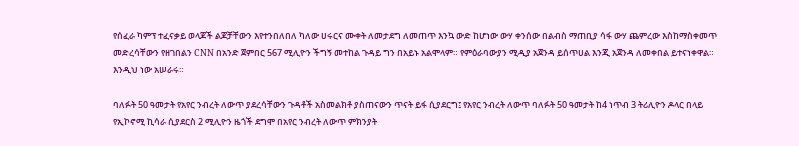የሰፈራ ካምፕ ተፈናቃይ ወላጆች ልጆቻቸውን እየተንበለበለ ካለው ሀሩርና ሙቀት ለመታደግ ለመጠጥ እንኳ ውድ ከሆነው ውሃ ቀንሰው በልብስ ማጠቢያ ሳፋ ውሃ ጨምረው እስከማስቀመጥ መድረሳቸውን የዘገበልን CNN በአንድ ጀምበር 567 ሚሊዮን ችግኝ መተከል ጉዳይ ግን በአይኑ አልሞላም። የምዕራባውያን ሚዲያ አጀንዳ ይሰጥሀል እንጂ አጀንዳ ለመቀበል ይተናነቀዋል። እንዲህ ነው አሠራሩ።

ባለፉት 50 ዓመታት የአየር ንብረት ለውጥ ያደረሳቸውን ጉዳቶች አስመልክቶ ያስጠናውን ጥናት ይፋ ሲያደርግ፤ የአየር ንብረት ለውጥ ባለፉት 50 ዓመታት ከ4 ነጥብ 3 ትሪሊዮን ዶላር በላይ የኢኮኖሚ ኪሳራ ሲያደርስ 2 ሚሊዮን ዜጎች ደግሞ በአየር ንብረት ለውጥ ምክንያት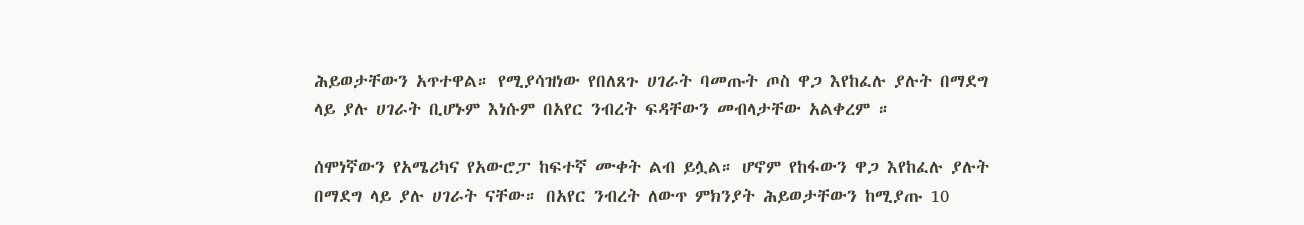ሕይወታቸውን አጥተዋል። የሚያሳዝነው የበለጸጉ ሀገራት ባመጡት ጦስ ዋጋ እየከፈሉ ያሉት በማደግ ላይ ያሉ ሀገራት ቢሆኑም እነሱም በአየር ንብረት ፍዳቸውን መብላታቸው አልቀረም ።

ሰሞነኛውን የአሜሪካና የአውሮፓ ከፍተኛ ሙቀት ልብ ይሏል። ሆኖም የከፋውን ዋጋ እየከፈሉ ያሉት በማደግ ላይ ያሉ ሀገራት ናቸው። በአየር ንብረት ለውጥ ምክንያት ሕይወታቸውን ከሚያጡ 10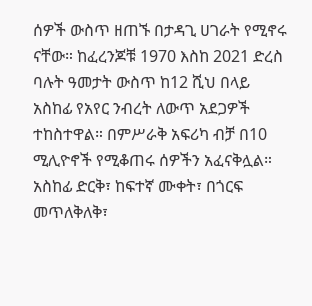ሰዎች ውስጥ ዘጠኙ በታዳጊ ሀገራት የሚኖሩ ናቸው። ከፈረንጆቹ 1970 እስከ 2021 ድረስ ባሉት ዓመታት ውስጥ ከ12 ሺህ በላይ አስከፊ የአየር ንብረት ለውጥ አደጋዎች ተከስተዋል። በምሥራቅ አፍሪካ ብቻ በ10 ሚሊዮኖች የሚቆጠሩ ሰዎችን አፈናቅሏል። አስከፊ ድርቅ፣ ከፍተኛ ሙቀት፣ በጎርፍ መጥለቅለቅ፣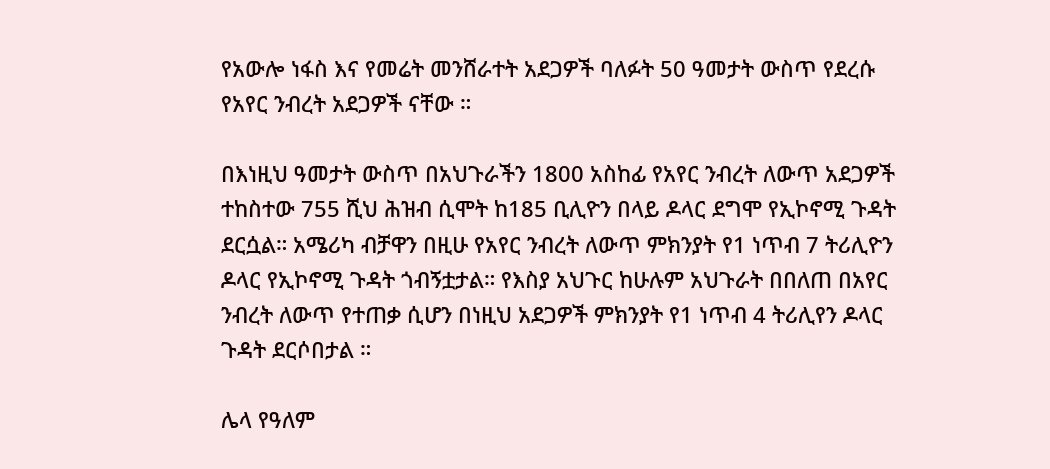የአውሎ ነፋስ እና የመሬት መንሸራተት አደጋዎች ባለፉት 50 ዓመታት ውስጥ የደረሱ የአየር ንብረት አደጋዎች ናቸው ።

በእነዚህ ዓመታት ውስጥ በአህጉራችን 1800 አስከፊ የአየር ንብረት ለውጥ አደጋዎች ተከስተው 755 ሺህ ሕዝብ ሲሞት ከ185 ቢሊዮን በላይ ዶላር ደግሞ የኢኮኖሚ ጉዳት ደርሷል። አሜሪካ ብቻዋን በዚሁ የአየር ንብረት ለውጥ ምክንያት የ1 ነጥብ 7 ትሪሊዮን ዶላር የኢኮኖሚ ጉዳት ጎብኝቷታል። የእስያ አህጉር ከሁሉም አህጉራት በበለጠ በአየር ንብረት ለውጥ የተጠቃ ሲሆን በነዚህ አደጋዎች ምክንያት የ1 ነጥብ 4 ትሪሊየን ዶላር ጉዳት ደርሶበታል ።

ሌላ የዓለም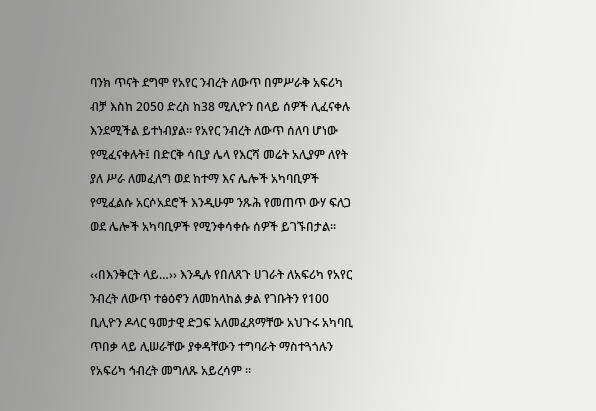ባንክ ጥናት ደግሞ የአየር ንብረት ለውጥ በምሥራቅ አፍሪካ ብቻ እስከ 2050 ድረስ ከ38 ሚሊዮን በላይ ሰዎች ሊፈናቀሉ እንደሚችል ይተነብያል። የአየር ንብረት ለውጥ ሰለባ ሆነው የሚፈናቀሉት፤ በድርቅ ሳቢያ ሌላ የእርሻ መሬት አሊያም ለየት ያለ ሥራ ለመፈለግ ወደ ከተማ እና ሌሎች አካባቢዎች የሚፈልሱ አርሶአደሮች እንዲሁም ንጹሕ የመጠጥ ውሃ ፍለጋ ወደ ሌሎች አካባቢዎች የሚንቀሳቀሱ ሰዎች ይገኙበታል።

‹‹በእንቅርት ላይ…›› እንዲሉ የበለጸጉ ሀገራት ለአፍሪካ የአየር ንብረት ለውጥ ተፅዕኖን ለመከላከል ቃል የገቡትን የ100 ቢሊዮን ዶላር ዓመታዊ ድጋፍ አለመፈጸማቸው አህጉሩ አካባቢ ጥበቃ ላይ ሊሠራቸው ያቀዳቸውን ተግባራት ማስተጓጎሉን የአፍሪካ ኅብረት መግለጹ አይረሳም ።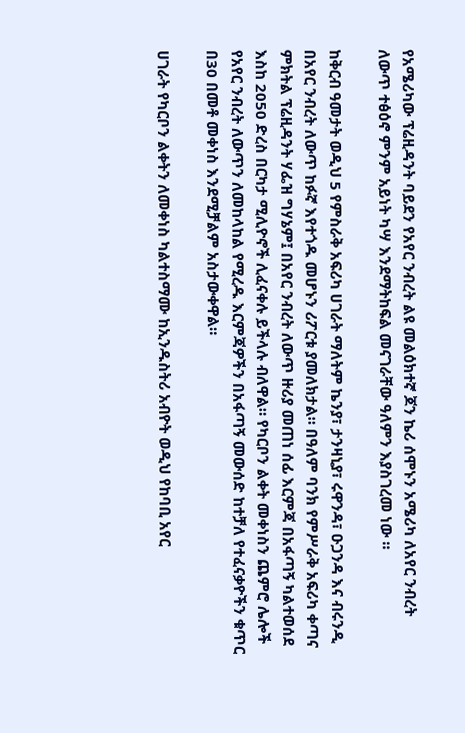የአሜሪካው ፕሬዚዳንት ባይደን የአየር ንብረት ልዩ መልዕክተኛ ጆን ኬሪ ሰሞኑን አሜሪካ ለአየር ንብረት ለውጥ ተፅዕኖ ምንም አይነት ካሣ እንደማትከፍል መናገራቸው ዓለምን እያስገረመ ነው ።

ከቅርብ ዓመታት ወዲህ 5 የምስራቅ አፍሪካ ሀገራት ማለትም ኬንያ፣ ታንዛኒያ፣ ሩዋንዳ፣ ዑጋንዳ እና ብሩንዲ በአየር ንብረት ለውጥ ከፉኛ እየተጎዱ መሆኑን ሪፖርቱ ያመለክታል። በዓለም ባንክ የምሥራቅ አፍሪካ ቀጣና ምክትል ፕሬዚዳንት ሃፌዝ ግሃኔም፤ በአየር ንብረት ለውጥ ዙሪያ መጠነ ሰፊ እርምጃ በአፋጣኝ ካልተወሰደ እስከ 2050 ድረስ በርካታ ሚሊዮኖች ሊፈናቀሉ ይችላሉ ብለዋል። የካርቦን ልቀት መቀነስን ጨምሮ ሌሎች የአየር ንብረት ለውጥን ለመከላከል የሚረዱ እርምጃዎችን በአፋጣኝ መውሰድ ከተቻለ የተፈናቃዮችን ቁጥር በ30 በመቶ መቀነስ እንደሚቻልም አስታውቀዋል።

ሀገራት የካርቦን ልቀትን ለመቀነስ ካልተስማሙ ከኢንዱስትሪ አብዮት ወዲህ የከባቢ አየር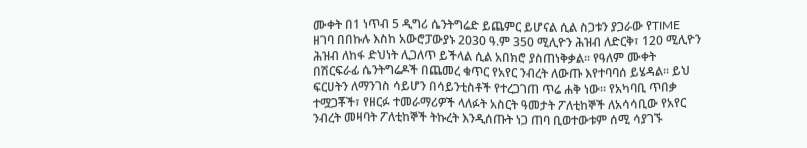ሙቀት በ1 ነጥብ 5 ዲግሪ ሴንትግሬድ ይጨምር ይሆናል ሲል ስጋቱን ያጋራው የTIME ዘገባ በበኩሉ እስከ አውሮፓውያኑ 2030 ዓ.ም 350 ሚሊዮን ሕዝብ ለድርቅ፣ 120 ሚሊዮን ሕዝብ ለከፋ ድህነት ሊጋለጥ ይችላል ሲል አበክሮ ያስጠነቅቃል፡፡ የዓለም ሙቀት በሽርፍራፊ ሴንትግሬዶች በጨመረ ቁጥር የአየር ንብረት ለውጡ እየተባባሰ ይሄዳል፡፡ ይህ ፍርሀትን ለማንገስ ሳይሆን በሳይንቲስቶች የተረጋገጠ ጥሬ ሐቅ ነው፡፡ የአካባቢ ጥበቃ ተሟጋቾች፣ የዘርፉ ተመራማሪዎች ላለፉት አስርት ዓመታት ፖለቲከኞች ለአሳሳቢው የአየር ንብረት መዛባት ፖለቲከኞች ትኩረት እንዲሰጡት ነጋ ጠባ ቢወተውቱም ሰሚ ሳያገኙ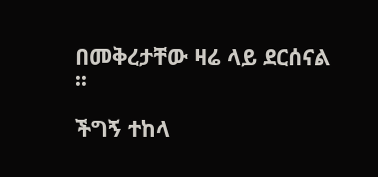በመቅረታቸው ዛሬ ላይ ደርሰናል ፡፡

ችግኝ ተከላ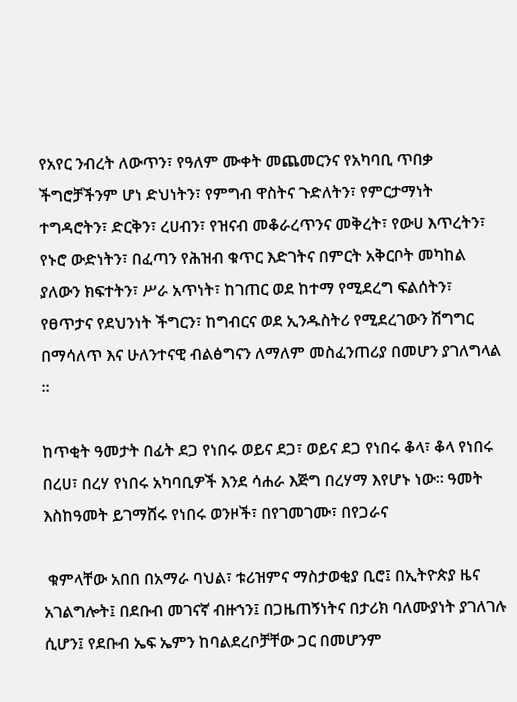የአየር ንብረት ለውጥን፣ የዓለም ሙቀት መጨመርንና የአካባቢ ጥበቃ ችግሮቻችንም ሆነ ድህነትን፣ የምግብ ዋስትና ጉድለትን፣ የምርታማነት ተግዳሮትን፣ ድርቅን፣ ረሀብን፣ የዝናብ መቆራረጥንና መቅረት፣ የውሀ እጥረትን፣ የኑሮ ውድነትን፣ በፈጣን የሕዝብ ቁጥር እድገትና በምርት አቅርቦት መካከል ያለውን ክፍተትን፣ ሥራ አጥነት፣ ከገጠር ወደ ከተማ የሚደረግ ፍልሰትን፣ የፀጥታና የደህንነት ችግርን፣ ከግብርና ወደ ኢንዱስትሪ የሚደረገውን ሽግግር በማሳለጥ እና ሁለንተናዊ ብልፅግናን ለማለም መስፈንጠሪያ በመሆን ያገለግላል ፡፡

ከጥቂት ዓመታት በፊት ደጋ የነበሩ ወይና ደጋ፣ ወይና ደጋ የነበሩ ቆላ፣ ቆላ የነበሩ በረሀ፣ በረሃ የነበሩ አካባቢዎች እንደ ሳሐራ እጅግ በረሃማ እየሆኑ ነው፡፡ ዓመት እስከዓመት ይገማሸሩ የነበሩ ወንዞች፣ በየገመገሙ፣ በየጋራና

 ቁምላቸው አበበ በአማራ ባህል፣ ቱሪዝምና ማስታወቂያ ቢሮ፤ በኢትዮጵያ ዜና አገልግሎት፤ በደቡብ መገናኛ ብዙኀን፤ በጋዜጠኝነትና በታሪክ ባለሙያነት ያገለገሉ ሲሆን፤ የደቡብ ኤፍ ኤምን ከባልደረቦቻቸው ጋር በመሆንም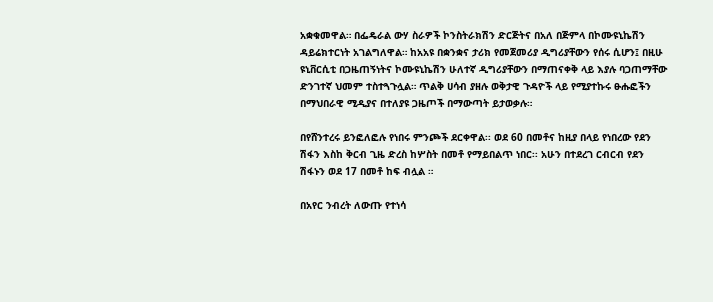አቋቁመዋል። በፌዴራል ውሃ ስራዎች ኮንስትራክሽን ድርጅትና በአለ በጅምላ በኮሙዩኒኬሽን ዳይሬክተርነት አገልግለዋል። ከአአዩ በቋንቋና ታሪክ የመጀመሪያ ዲግሪያቸውን የሰሩ ሲሆን፤ በዚሁ ዩኒቨርሲቲ በጋዜጠኝነትና ኮሙዩኒኬሽን ሁለተኛ ዲግሪያቸውን በማጠናቀቅ ላይ እያሉ ባጋጠማቸው ድንገተኛ ህመም ተስተጓጉሏል። ጥልቅ ሀሳብ ያዘሉ ወቅታዊ ጉዳዮች ላይ የሚያተኩሩ ፁሑፎችን በማህበራዊ ሚዲያና በተለያዩ ጋዜጦች በማውጣት ይታወቃሉ።

በየሸንተረሩ ይንፎለፎሉ የነበሩ ምንጮች ደርቀዋል፡፡ ወደ 60 በመቶና ከዚያ በላይ የነበረው የደን ሽፋን እስከ ቅርብ ጊዜ ድረስ ከሦስት በመቶ የማይበልጥ ነበር፡፡ አሁን በተደረገ ርብርብ የደን ሽፋኑን ወደ 17 በመቶ ከፍ ብሏል ።

በአየር ንብረት ለውጡ የተነሳ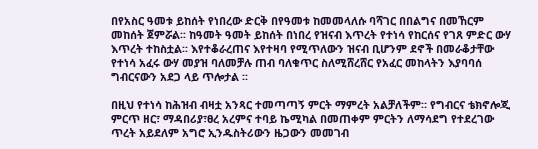በየአስር ዓመቱ ይከሰት የነበረው ድርቅ በየዓመቱ ከመመላለሱ ባሻገር በበልግና በመኸርም መከሰት ጀምሯል፡፡ ከዓመት ዓመት ይከሰት በነበረ የዝናብ እጥረት የተነሳ የከርሰና የገጸ ምድር ውሃ እጥረት ተከስቷል፡፡ እየተቆራረጠና እየተዛባ የሚጥለውን ዝናብ ቢሆንም ደኖች በመራቆታቸው የተነሳ አፈሩ ውሃ መያዝ ባለመቻሉ ጠብ ባለቁጥር ስለሚሸረሸር የአፈር መከላትን እያባባሰ ግብርናውን አደጋ ላይ ጥሎታል ፡፡

በዚህ የተነሳ ከሕዝብ ብዛቷ አንጻር ተመጣጣኝ ምርት ማምረት አልቻለችም። የግብርና ቴክኖሎጂ ምርጥ ዘር፣ ማዳበሪያ፣ፀረ አረምና ተባይ ኬሚካል በመጠቀም ምርትን ለማሳደግ የተደረገው ጥረት አይደለም አግሮ ኢንዱስትሪውን ዜጋውን መመገብ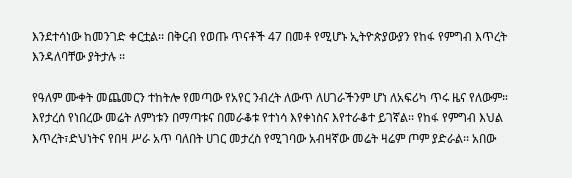እንደተሳነው ከመንገድ ቀርቷል፡፡ በቅርብ የወጡ ጥናቶች 47 በመቶ የሚሆኑ ኢትዮጵያውያን የከፋ የምግብ እጥረት እንዳለባቸው ያትታሉ ፡፡

የዓለም ሙቀት መጨመርን ተከትሎ የመጣው የአየር ንብረት ለውጥ ለሀገራችንም ሆነ ለአፍሪካ ጥሩ ዜና የለውም። እየታረሰ የነበረው መሬት ለምነቱን በማጣቱና በመራቆቱ የተነሳ እየቀነስና እየተራቆተ ይገኛል፡፡ የከፋ የምግብ እህል እጥረት፣ድህነትና የበዛ ሥራ አጥ ባለበት ሀገር መታረስ የሚገባው አብዛኛው መሬት ዛሬም ጦም ያድራል፡፡ አበው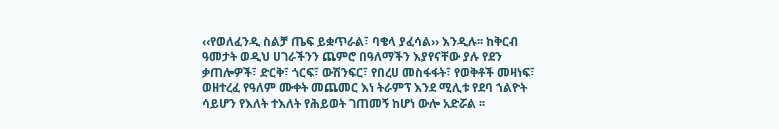‹‹የወለፈንዲ ስልቻ ጤፍ ይቋጥራል፣ ባቄላ ያፈሳል›› እንዲሉ፡፡ ከቅርብ ዓመታት ወዲህ ሀገራችንን ጨምሮ በዓለማችን እያየናቸው ያሉ የደን ቃጠሎዎች፣ ድርቅ፣ ጎርፍ፣ ውሽንፍር፣ የበረሀ መስፋፋት፣ የወቅቶች መዛነፍ፣ ወዘተረፈ የዓለም ሙቀት መጨመር እነ ትራምፕ እንደ ሚሊቱ የደባ ኀልዮት ሳይሆን የእለት ተእለት የሕይወት ገጠመኝ ከሆነ ውሎ አድሯል ፡፡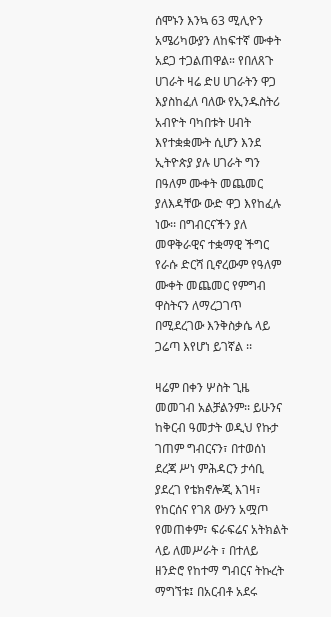ሰሞኑን እንኳ 63 ሚሊዮን አሜሪካውያን ለከፍተኛ ሙቀት አደጋ ተጋልጠዋል። የበለጸጉ ሀገራት ዛሬ ድሀ ሀገራትን ዋጋ እያስከፈለ ባለው የኢንዱስትሪ አብዮት ባካበቱት ሀብት እየተቋቋሙት ሲሆን እንደ ኢትዮጵያ ያሉ ሀገራት ግን በዓለም ሙቀት መጨመር ያለእዳቸው ውድ ዋጋ እየከፈሉ ነው፡፡ በግብርናችን ያለ መዋቅራዊና ተቋማዊ ችግር የራሱ ድርሻ ቢኖረውም የዓለም ሙቀት መጨመር የምግብ ዋስትናን ለማረጋገጥ በሚደረገው እንቅስቃሴ ላይ ጋሬጣ እየሆነ ይገኛል ፡፡

ዛሬም በቀን ሦስት ጊዜ መመገብ አልቻልንም፡፡ ይሁንና ከቅርብ ዓመታት ወዲህ የኩታ ገጠም ግብርናን፣ በተወሰነ ደረጃ ሥነ ምሕዳርን ታሳቢ ያደረገ የቴክኖሎጂ እገዛ፣ የከርሰና የገጸ ውሃን አሟጦ የመጠቀም፣ ፍራፍሬና አትክልት ላይ ለመሥራት ፣ በተለይ ዘንድሮ የከተማ ግብርና ትኩረት ማግኘቱ፤ በአርብቶ አደሩ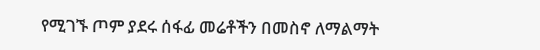የሚገኙ ጦም ያደሩ ሰፋፊ መሬቶችን በመስኖ ለማልማት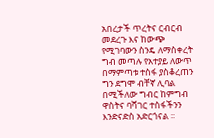አበረታች ጥረትና ርብርብ መደረጉ እና ከውጭ የሚገባውን ስንዴ ለማስቀረት ግብ መጣሉ የአተያይ ለውጥ በማምጣቱ ተስፋ ያስቆረጠን ግን ደግሞ ብቸኛ ሊባል በሚችለው ግብር ከምግብ ዋስትና ባሻገር ተስፋችንን እንድናድስ አድርጎናል ፡፡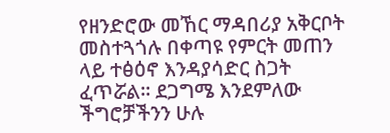የዘንድሮው መኸር ማዳበሪያ አቅርቦት መስተጓጎሉ በቀጣዩ የምርት መጠን ላይ ተፅዕኖ እንዳያሳድር ስጋት ፈጥሯል። ደጋግሜ እንደምለው ችግሮቻችንን ሁሉ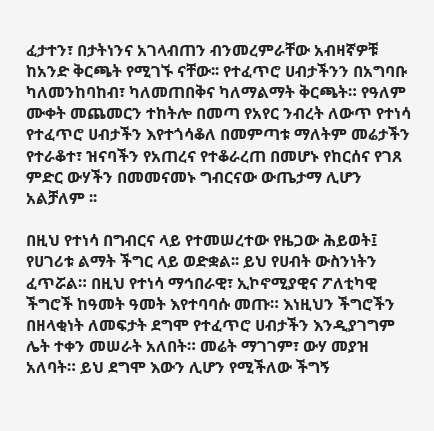ፈታተን፣ በታትነንና አገላብጠን ብንመረምራቸው አብዛኛዎቹ ከአንድ ቅርጫት የሚገኙ ናቸው፡፡ የተፈጥሮ ሀብታችንን በአግባቡ ካለመንከባከብ፣ ካለመጠበቅና ካለማልማት ቅርጫት። የዓለም ሙቀት መጨመርን ተከትሎ በመጣ የአየር ንብረት ለውጥ የተነሳ የተፈጥሮ ሀብታችን እየተጎሳቆለ በመምጣቱ ማለትም መሬታችን የተራቆተ፣ ዝናባችን የአጠረና የተቆራረጠ በመሆኑ የከርሰና የገጸ ምድር ውሃችን በመመናመኑ ግብርናው ውጤታማ ሊሆን አልቻለም ፡፡

በዚህ የተነሳ በግብርና ላይ የተመሠረተው የዜጋው ሕይወት፤ የሀገሪቱ ልማት ችግር ላይ ወድቋል፡፡ ይህ የሀብት ውስንነትን ፈጥሯል። በዚህ የተነሳ ማኅበራዊ፣ ኢኮኖሚያዊና ፖለቲካዊ ችግሮች ከዓመት ዓመት እየተባባሱ መጡ። እነዚህን ችግሮችን በዘላቂነት ለመፍታት ደግሞ የተፈጥሮ ሀብታችን እንዲያገግም ሌት ተቀን መሠራት አለበት። መሬት ማገገም፣ ውሃ መያዝ አለባት። ይህ ደግሞ እውን ሊሆን የሚችለው ችግኝ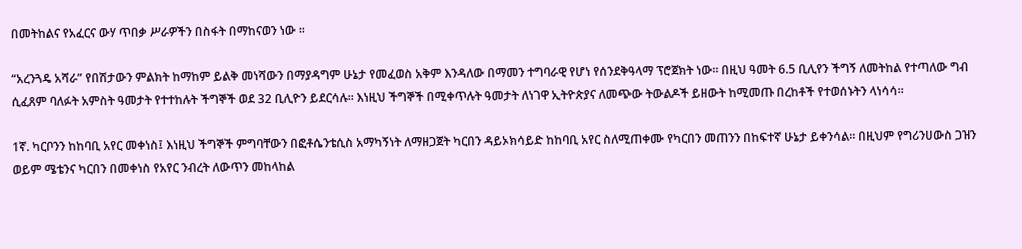በመትከልና የአፈርና ውሃ ጥበቃ ሥራዎችን በስፋት በማከናወን ነው ፡፡

“አረንጓዴ አሻራ” የበሽታውን ምልክት ከማከም ይልቅ መነሻውን በማያዳግም ሁኔታ የመፈወስ አቅም እንዳለው በማመን ተግባራዊ የሆነ የሰንደቅዓላማ ፕሮጀክት ነው። በዚህ ዓመት 6.5 ቢሊየን ችግኝ ለመትከል የተጣለው ግብ ሲፈጸም ባለፉት አምስት ዓመታት የተተከሉት ችግኞች ወደ 32 ቢሊዮን ይደርሳሉ። እነዚህ ችግኞች በሚቀጥሉት ዓመታት ለነገዋ ኢትዮጵያና ለመጭው ትውልዶች ይዘውት ከሚመጡ በረከቶች የተወሰኑትን ላነሳሳ።

1ኛ. ካርቦንን ከከባቢ አየር መቀነስ፤ እነዚህ ችግኞች ምግባቸውን በፎቶሴንቴሲስ አማካኝነት ለማዘጋጀት ካርበን ዳይኦክሳይድ ከከባቢ አየር ስለሚጠቀሙ የካርበን መጠንን በከፍተኛ ሁኔታ ይቀንሳል። በዚህም የግሪንሀውስ ጋዝን ወይም ሜቴንና ካርበን በመቀነስ የአየር ንብረት ለውጥን መከላከል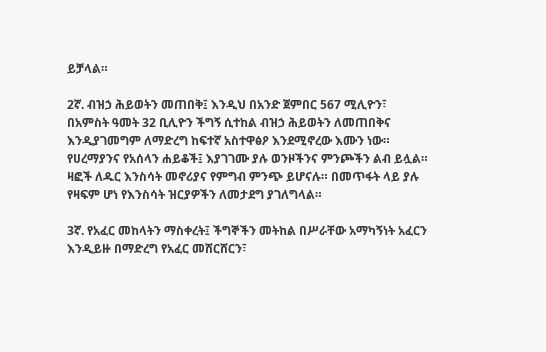ይቻላል።

2ኛ. ብዝኃ ሕይወትን መጠበቅ፤ እንዲህ በአንድ ጀምበር 567 ሚሊዮን፣ በአምስት ዓመት 32 ቢሊዮን ችግኝ ሲተከል ብዝኃ ሕይወትን ለመጠበቅና እንዲያገመግም ለማድረግ ከፍተኛ አስተዋፅዖ እንደሚኖረው እሙን ነው። የሀረማያንና የአሰላን ሐይቆች፤ እያገገሙ ያሉ ወንዞችንና ምንጮችን ልብ ይሏል። ዛፎች ለዱር እንስሳት መኖሪያና የምግብ ምንጭ ይሆናሉ። በመጥፋት ላይ ያሉ የዛፍም ሆነ የእንስሳት ዝርያዎችን ለመታደግ ያገለግላል።

3ኛ. የአፈር መከላትን ማስቀረት፤ ችግኞችን መትከል በሥራቸው አማካኝነት አፈርን እንዲይዙ በማድረግ የአፈር መሸርሸርን፣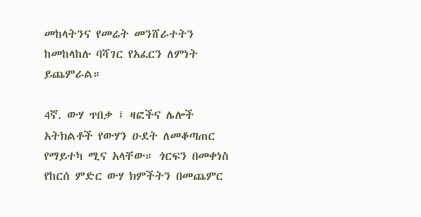መከላትንና የመሬት መንሸራተትን ከመከላከሉ ባሻገር የአፈርን ለምነት ይጨምራል።

4ኛ. ውሃ ጥበቃ ፤ ዛፎችና ሌሎች አትክልቶች የውሃን ዑደት ለመቆጣጠር የማይተካ ሚና አላቸው። ጎርፍን በመቀነስ የከርሰ ምድር ውሃ ክምችትን በመጨምር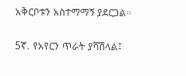አቅርቦቱን አስተማማኝ ያደርጋል።

5ኛ. የአየርን ጥራት ያሻሽላል፤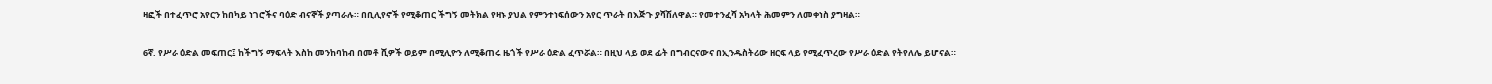ዛፎች በተፈጥሮ አየርን ከበካይ ነገሮችና ባዕድ ብናኞች ያጣራሉ። በቢሊየኖች የሚቆጠር ችግኝ መትክል የዛኑ ያህል የምንተነፍሰውን አየር ጥራት በእጅጉ ያሻሽለዋል። የመተንፈሻ አካላት ሕመምን ለመቀነስ ያግዛል።

6ኛ. የሥራ ዕድል መፍጠር፤ ከችግኝ ማፍላት እስከ መንከባከብ በመቶ ሺዎች ወይም በሚሊዮን ለሚቆጠሩ ዜጎች የሥራ ዕድል ፈጥሯል። በዚህ ላይ ወደ ፊት በግብርናውና በኢንዱስትሪው ዘርፍ ላይ የሚፈጥረው የሥራ ዕድል የትየለሌ ይሆናል።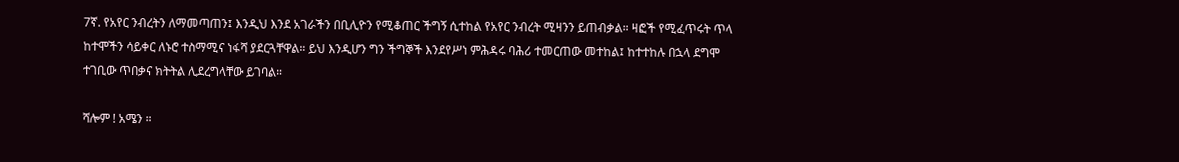7ኛ. የአየር ንብረትን ለማመጣጠን፤ እንዲህ እንደ አገራችን በቢሊዮን የሚቆጠር ችግኝ ሲተከል የአየር ንብረት ሚዛንን ይጠብቃል። ዛፎች የሚፈጥሩት ጥላ ከተሞችን ሳይቀር ለኑሮ ተስማሚና ነፋሻ ያደርጓቸዋል። ይህ እንዲሆን ግን ችግኞች እንደየሥነ ምሕዳሩ ባሕሪ ተመርጠው መተከል፤ ከተተከሉ በኋላ ደግሞ ተገቢው ጥበቃና ክትትል ሊደረግላቸው ይገባል።

ሻሎም ! አሜን ።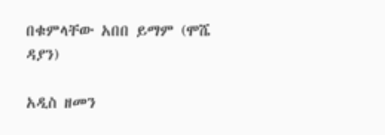በቁምላቸው አበበ ይማም (ሞሼ ዳያን)

አዲስ ዘመን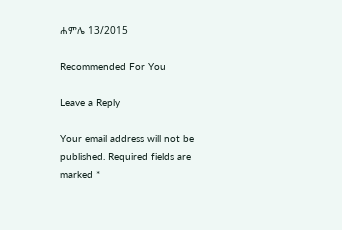ሐምሌ 13/2015

Recommended For You

Leave a Reply

Your email address will not be published. Required fields are marked *